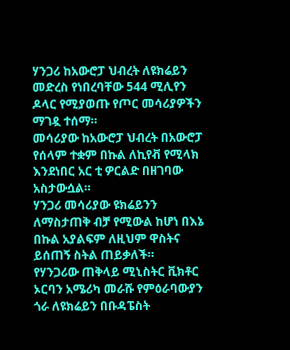ሃንጋሪ ከአውሮፓ ህብረት ለዩክሬይን መድረስ የነበረባቸው 544 ሚሊየን ዶላር የሚያወጡ የጦር መሳሪያዎችን ማገዷ ተሰማ።
መሳሪያው ከአውሮፓ ህብረት በአውሮፓ የሰላም ተቋም በኩል ለኪየቭ የሚላክ እንደነበር አር ቲ ዎርልድ በዘገባው አስታውሷል።
ሃንጋሪ መሳሪያው ዩክሬይንን ለማስታጠቅ ብቻ የሚውል ከሆነ በእኔ በኩል አያልፍም ለዚህም ዋስትና ይሰጠኝ ስትል ጠይቃለች።
የሃንጋሪው ጠቅላይ ሚኒስትር ቪክቶር ኦርባን አሜሪካ መራሹ የምዕራባውያን ጎራ ለዩክሬይን በቡዳፔስት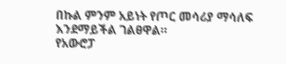በኩል ምንም አይነት የጦር መሳሪያ ማሳለፍ እንደማይችል ገልፀዋል።
የአውሮፓ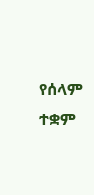የሰላም ተቋም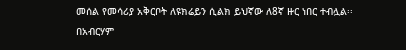መሰል የመሳሪያ አቅርቦት ለዩክሬይን ሲልክ ይህኛው ለ8ኛ ዙር ነበር ተብሏል፡፡
በአብርሃም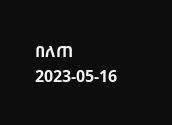በለጠ
2023-05-16